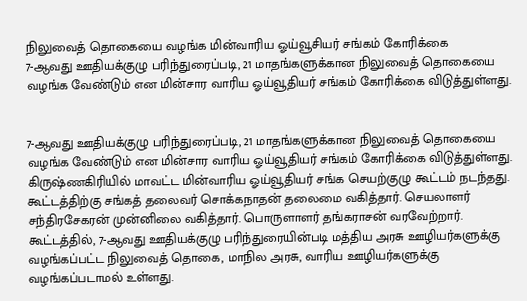நிலுவைத் தொகையை வழங்க மின்வாரிய ஓய்வூசியர் சங்கம் கோரிக்கை
7-ஆவது ஊதியக்குழு பரிந்துரைப்படி, 21 மாதங்களுக்கான நிலுவைத் தொகையை வழங்க வேண்டும் என மின்சார வாரிய ஓய்வூதியர் சங்கம் கோரிக்கை விடுத்துள்ளது.


7-ஆவது ஊதியக்குழு பரிந்துரைப்படி, 21 மாதங்களுக்கான நிலுவைத் தொகையை வழங்க வேண்டும் என மின்சார வாரிய ஓய்வூதியர் சங்கம் கோரிக்கை விடுத்துள்ளது.
கிருஷ்ணகிரியில் மாவட்ட மின்வாரிய ஓய்வூதியர் சங்க செயற்குழு கூட்டம் நடந்தது. கூட்டத்திற்கு சங்கத் தலைவர் சொக்கநாதன் தலைமை வகித்தார். செயலாளர் சந்திரசேகரன் முன்னிலை வகித்தார். பொருளாளர் தங்கராசன் வரவேற்றார்.
கூட்டத்தில், 7-ஆவது ஊதியக்குழு பரிந்துரையின்படி மத்திய அரசு ஊழியர்களுக்கு வழங்கப்பட்ட நிலுவைத் தொகை, மாநில அரசு, வாரிய ஊழியர்களுக்கு வழங்கப்படாமல் உள்ளது.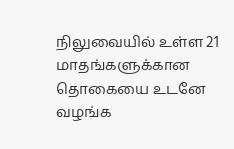நிலுவையில் உள்ள 21 மாதங்களுக்கான தொகையை உடனே வழங்க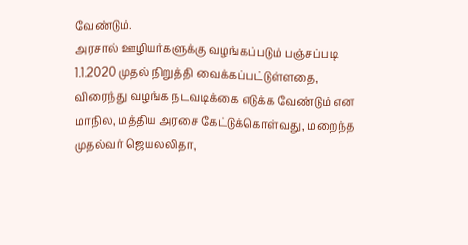வேண்டும்.
அரசால் ஊழியர்களுக்கு வழங்கப்படும் பஞ்சப்படி 1.1.2020 முதல் நிறுத்தி வைக்கப்பட்டுள்ளதை, விரைந்து வழங்க நடவடிக்கை எடுக்க வேண்டும் என மாநில, மத்திய அரசை கேட்டுக்கொள்வது, மறைந்த முதல்வர் ஜெயலலிதா,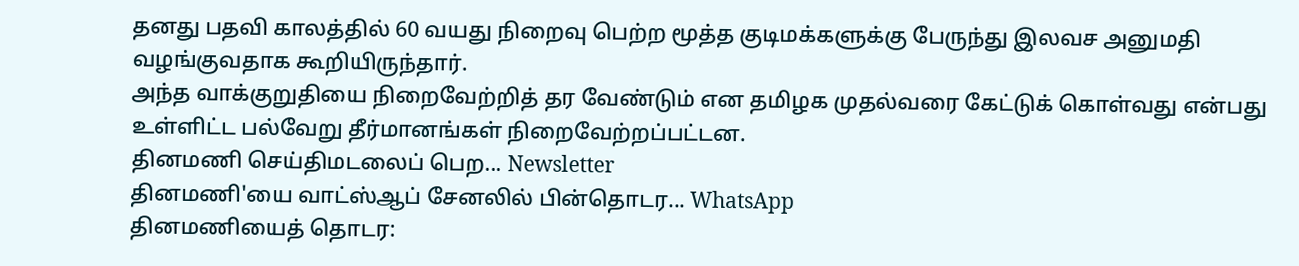தனது பதவி காலத்தில் 60 வயது நிறைவு பெற்ற மூத்த குடிமக்களுக்கு பேருந்து இலவச அனுமதி வழங்குவதாக கூறியிருந்தார்.
அந்த வாக்குறுதியை நிறைவேற்றித் தர வேண்டும் என தமிழக முதல்வரை கேட்டுக் கொள்வது என்பது உள்ளிட்ட பல்வேறு தீர்மானங்கள் நிறைவேற்றப்பட்டன.
தினமணி செய்திமடலைப் பெற... Newsletter
தினமணி'யை வாட்ஸ்ஆப் சேனலில் பின்தொடர... WhatsApp
தினமணியைத் தொடர: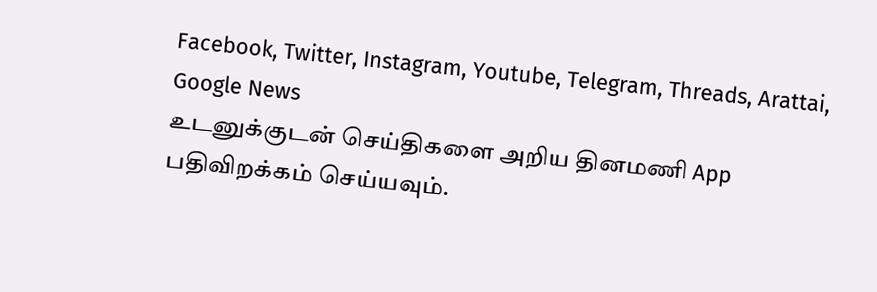Facebook, Twitter, Instagram, Youtube, Telegram, Threads, Arattai, Google News
உடனுக்குடன் செய்திகளை அறிய தினமணி App பதிவிறக்கம் செய்யவும்.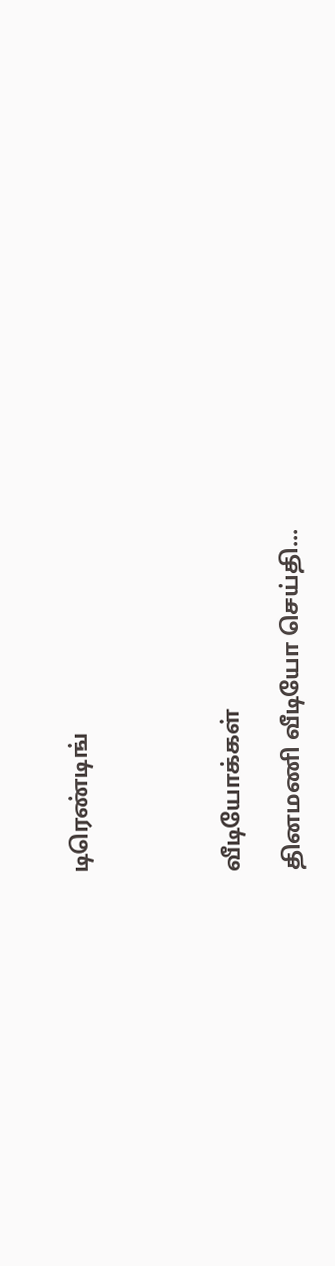டிரெண்டிங்




வீடியோக்கள்

தினமணி வீடியோ செய்தி...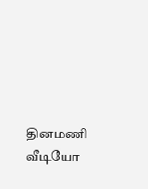தினமணி வீடியோ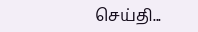செய்தி...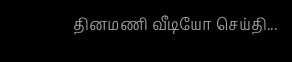தினமணி வீடியோ செய்தி...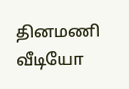தினமணி வீடியோ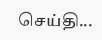செய்தி...